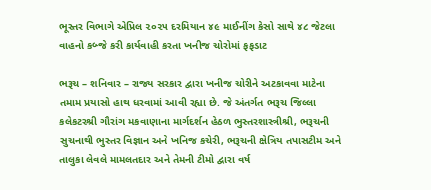ભૂસ્તર વિભાગે એપ્રિલ ૨૦૨૫ દરમિયાન ૪૯ માઈનીંગ કેસો સાથે ૪૮ જેટલા વાહનો કબ્જે કરી કાર્યવાહી કરતા ખનીજ ચોરોમાં ફફડાટ

ભરૂચ – શનિવાર – રાજ્ય સરકાર દ્વારા ખનીજ ચોરીને અટકાવવા માટેના તમામ પ્રયાસો હાથ ધરવામાં આવી રહ્યા છે. જે અંતર્ગત ભરૂચ જિલ્લા કલેકટરશ્રી ગૌરાંગ મકવાણાના માર્ગદર્શન હેઠળ ભુસ્તરશાસ્ત્રીશ્રી, ભરૂચની સુચનાથી ભુસ્તર વિજ્ઞાન અને ખનિજ કચેરી, ભરૂચની ક્ષેત્રિય તપાસટીમ અને તાલુકા લેવલે મામલતદાર અને તેમની ટીમો દ્વારા વર્ષ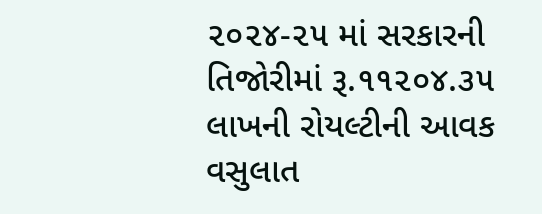૨૦૨૪-૨૫ માં સરકારની તિજોરીમાં રૂ.૧૧૨૦૪.૩૫ લાખની રોયલ્ટીની આવક વસુલાત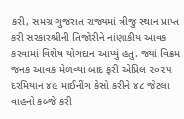કરી, સમગ્ર ગુજરાત રાજ્યમાં ત્રીજુ સ્થાન પ્રાપ્ત કરી સરકારશ્રીની તિજોરીને નાંણાકીય આવક કરવામાં વિશેષ યોગદાન આપ્યું હતુ. જ્યાં વિક્રમ જનક આવક મેળવ્યા બાદ ફરી એપ્રિલ ૨૦૨૫ દરમિયાન ૪૯ માઈનીંગ કેસો કરીને ૪૮ જેટલા વાહનો કબ્જે કરી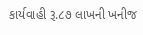કાર્યવાહી રૂ.૮૭ લાખની ખનીજ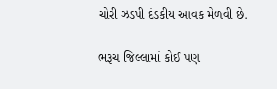ચોરી ઝડપી દંડકીય આવક મેળવી છે.

ભરૂચ જિલ્લામાં કોઈ પણ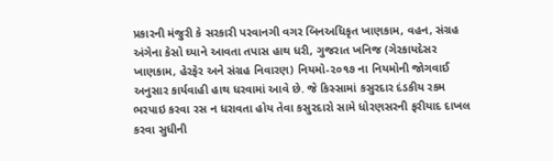પ્રકારની મંજુરી કે સરકારી પરવાનગી વગર બિનઅધિકૃત ખાણકામ, વહન, સંગ્રહ અંગેના કેસો ઘ્યાને આવતા તપાસ હાથ ધરી, ગુજરાત ખનિજ (ગેરકાયદેસર ખાણકામ, હેરફેર અને સંગ્રહ નિવારણ) નિયમો-૨૦૧૭ ના નિયમોની જોગવાઈ અનુસાર કાર્યવાહી હાથ ધરવામાં આવે છે. જે કિસ્સામાં કસુરદાર દંડકીય રકમ ભરપાઇ કરવા રસ ન ધરાવતા હોય તેવા કસુરદારો સામે ધોરણસરની ફરીયાદ દાખલ કરવા સુધીની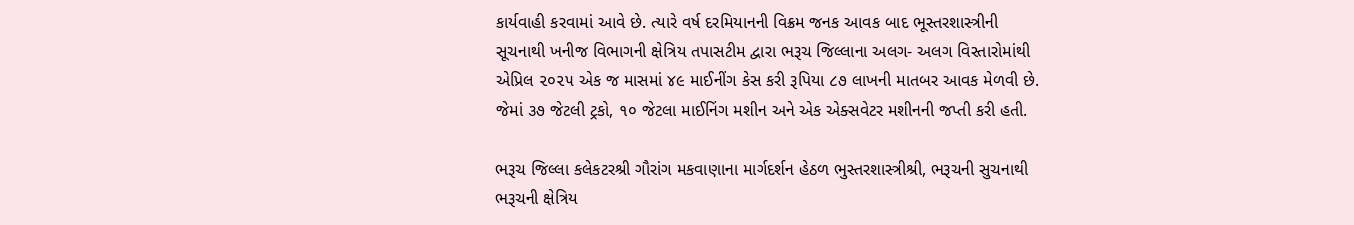કાર્યવાહી કરવામાં આવે છે. ત્યારે વર્ષ દરમિયાનની વિક્રમ જનક આવક બાદ ભૂસ્તરશાસ્ત્રીની સૂચનાથી ખનીજ વિભાગની ક્ષેત્રિય તપાસટીમ દ્વારા ભરૂચ જિલ્લાના અલગ- અલગ વિસ્તારોમાંથી એપ્રિલ ૨૦૨૫ એક જ માસમાં ૪૯ માઈનીંગ કેસ કરી રૂપિયા ૮૭ લાખની માતબર આવક મેળવી છે. જેમાં ૩૭ જેટલી ટ્રકો, ૧૦ જેટલા માઈનિંગ મશીન અને એક એક્સવેટર મશીનની જપ્તી કરી હતી.

ભરૂચ જિલ્લા કલેકટરશ્રી ગૌરાંગ મકવાણાના માર્ગદર્શન હેઠળ ભુસ્તરશાસ્ત્રીશ્રી, ભરૂચની સુચનાથી ભરૂચની ક્ષેત્રિય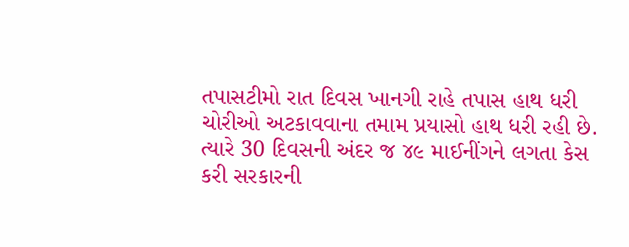તપાસટીમો રાત દિવસ ખાનગી રાહે તપાસ હાથ ધરી ચોરીઓ અટકાવવાના તમામ પ્રયાસો હાથ ધરી રહી છે. ત્યારે 30 દિવસની અંદર જ ૪૯ માઈનીંગને લગતા કેસ કરી સરકારની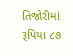તિજોરીમાં રૂપિયા ૮૭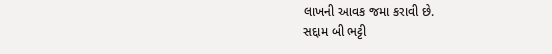લાખની આવક જમા કરાવી છે.
સદ્દામ બી ભટ્ટી